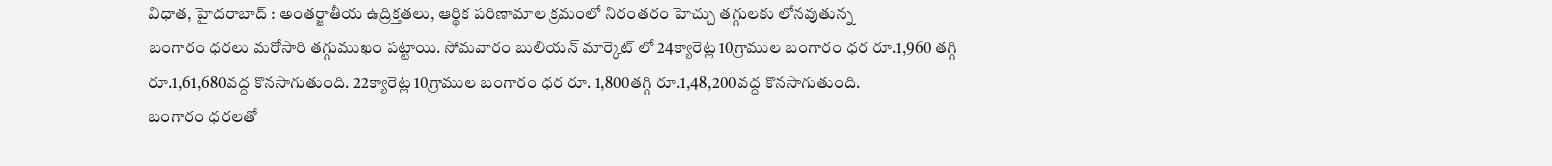విధాత, హైదరాబాద్ : అంతర్జాతీయ ఉద్రిక్తతలు, ఆర్థిక పరిణామాల క్రమంలో నిరంతరం హెచ్చు తగ్గులకు లోనవుతున్న
బంగారం ధరలు మరోసారి తగ్గుముఖం పట్టాయి. సోమవారం బులియన్ మార్కెట్ లో 24క్యారెట్ల 10గ్రాముల బంగారం ధర రూ.1,960 తగ్గి రూ.1,61,680వద్ద కొనసాగుతుంది. 22క్యారెట్ల 10గ్రాముల బంగారం ధర రూ. 1,800తగ్గి రూ.1,48,200వద్ద కొనసాగుతుంది.
బంగారం ధరలతో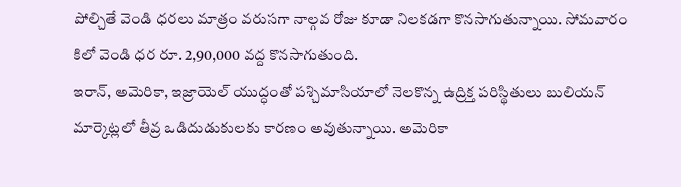పోల్చితే వెండి ధరలు మాత్రం వరుసగా నాల్గవ రోజు కూడా నిలకడగా కొనసాగుతున్నాయి. సోమవారం కిలో వెండి ధర రూ. 2,90,000 వద్ద కొనసాగుతుంది.
ఇరాన్, అమెరికా, ఇజ్రాయెల్ యుద్ధంతో పశ్చిమాసియాలో నెలకొన్న ఉద్రిక్త పరిస్థితులు బులియన్ మార్కెట్లలో తీవ్ర ఒడిదుడుకులకు కారణం అవుతున్నాయి. అమెరికా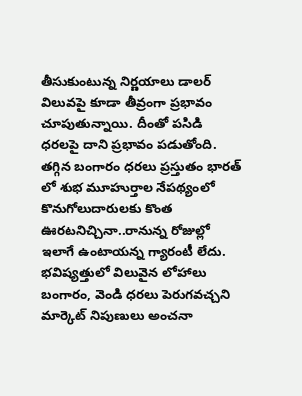తీసుకుంటున్న నిర్ణయాలు డాలర్ విలువపై కూడా తీవ్రంగా ప్రభావం చూపుతున్నాయి. దీంతో పసిడి ధరలపై దాని ప్రభావం పడుతోంది. తగ్గిన బంగారం ధరలు ప్రస్తుతం భారత్ లో శుభ మూహుర్తాల నేపథ్యంలో కొనుగోలుదారులకు కొంత ఊరటనిచ్చినా..రానున్న రోజుల్లో ఇలాగే ఉంటాయన్న గ్యారంటీ లేదు. భవిష్యత్తులో విలువైన లోహాలు బంగారం, వెండి ధరలు పెరుగవచ్చని మార్కెట్ నిపుణులు అంచనా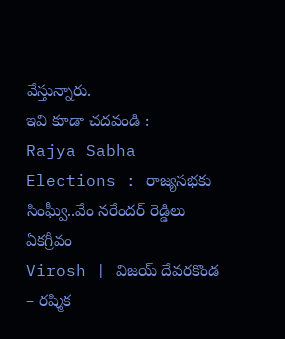వేస్తున్నారు.
ఇవి కూడా చదవండి :
Rajya Sabha Elections : రాజ్యసభకు సింఘ్వీ..వేం నరేందర్ రెడ్డిలు ఏకగ్రీవం
Virosh | విజయ్ దేవరకొండ – రష్మిక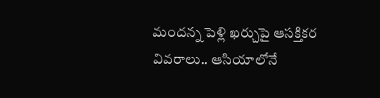మందన్న పెళ్లి ఖర్చుపై ఆసక్తికర వివరాలు.. ఆసియాలోనే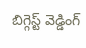బిగ్గెస్ట్ వెడ్డింగ్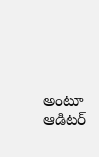అంటూ ఆడిటర్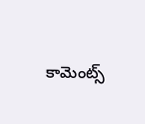కామెంట్స్